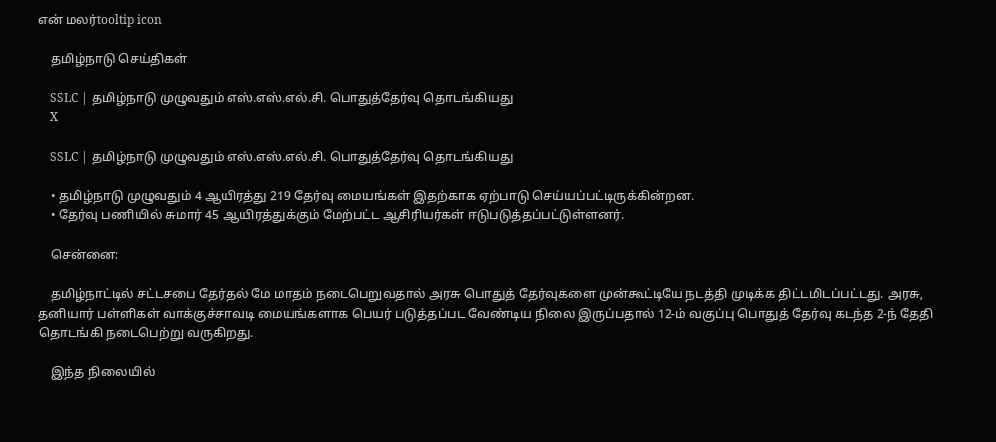என் மலர்tooltip icon

    தமிழ்நாடு செய்திகள்

    SSLC | தமிழ்நாடு முழுவதும் எஸ்.எஸ்.எல்.சி. பொதுத்தேர்வு தொடங்கியது
    X

    SSLC | தமிழ்நாடு முழுவதும் எஸ்.எஸ்.எல்.சி. பொதுத்தேர்வு தொடங்கியது

    • தமிழ்நாடு முழுவதும் 4 ஆயிரத்து 219 தேர்வு மையங்கள் இதற்காக ஏற்பாடு செய்யப்பட்டிருக்கின்றன.
    • தேர்வு பணியில் சுமார் 45 ஆயிரத்துக்கும் மேற்பட்ட ஆசிரியர்கள் ஈடுபடுத்தப்பட்டுள்ளனர்.

    சென்னை:

    தமிழ்நாட்டில் சட்டசபை தேர்தல் மே மாதம் நடைபெறுவதால் அரசு பொதுத் தேர்வுகளை முன்கூட்டியே நடத்தி முடிக்க திட்டமிடப்பட்டது. அரசு, தனியார் பள்ளிகள் வாக்குச்சாவடி மையங்களாக பெயர் படுத்தப்பட வேண்டிய நிலை இருப்பதால் 12-ம் வகுப்பு பொதுத் தேர்வு கடந்த 2-ந் தேதி தொடங்கி நடைபெற்று வருகிறது.

    இந்த நிலையில்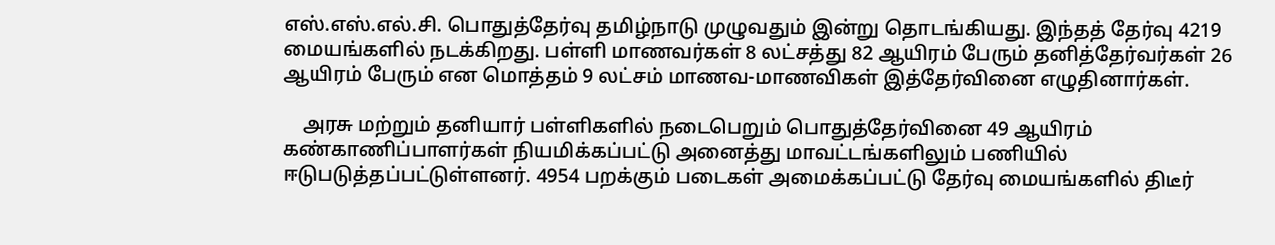எஸ்.எஸ்.எல்.சி. பொதுத்தேர்வு தமிழ்நாடு முழுவதும் இன்று தொடங்கியது. இந்தத் தேர்வு 4219 மையங்களில் நடக்கிறது. பள்ளி மாணவர்கள் 8 லட்சத்து 82 ஆயிரம் பேரும் தனித்தேர்வர்கள் 26 ஆயிரம் பேரும் என மொத்தம் 9 லட்சம் மாணவ-மாணவிகள் இத்தேர்வினை எழுதினார்கள்.

    அரசு மற்றும் தனியார் பள்ளிகளில் நடைபெறும் பொதுத்தேர்வினை 49 ஆயிரம் கண்காணிப்பாளர்கள் நியமிக்கப்பட்டு அனைத்து மாவட்டங்களிலும் பணியில் ஈடுபடுத்தப்பட்டுள்ளனர். 4954 பறக்கும் படைகள் அமைக்கப்பட்டு தேர்வு மையங்களில் திடீர்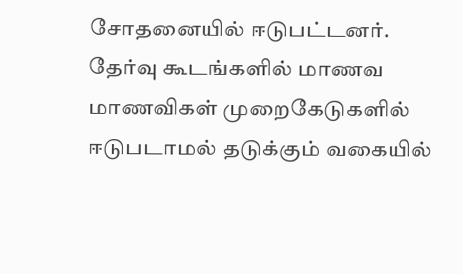சோதனையில் ஈடுபட்டனர். தேர்வு கூடங்களில் மாணவ மாணவிகள் முறைகேடுகளில் ஈடுபடாமல் தடுக்கும் வகையில்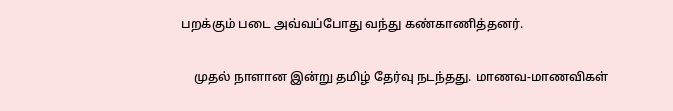பறக்கும் படை அவ்வப்போது வந்து கண்காணித்தனர்.

    முதல் நாளான இன்று தமிழ் தேர்வு நடந்தது. மாணவ-மாணவிகள்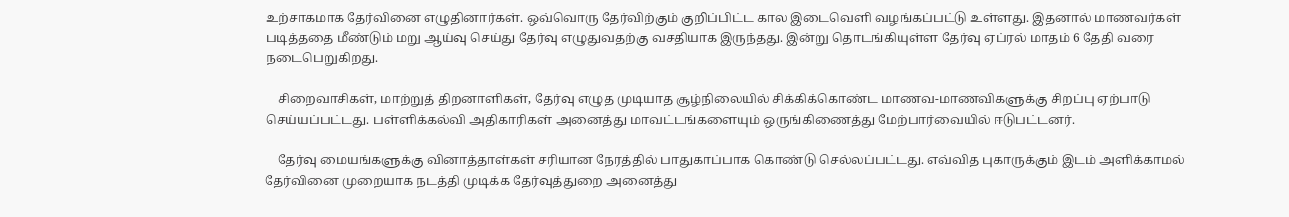உற்சாகமாக தேர்வினை எழுதினார்கள். ஒவ்வொரு தேர்விற்கும் குறிப்பிட்ட கால இடைவெளி வழங்கப்பட்டு உள்ளது. இதனால் மாணவர்கள் படித்ததை மீண்டும் மறு ஆய்வு செய்து தேர்வு எழுதுவதற்கு வசதியாக இருந்தது. இன்று தொடங்கியுள்ள தேர்வு ஏப்ரல் மாதம் 6 தேதி வரை நடைபெறுகிறது.

    சிறைவாசிகள், மாற்றுத் திறனாளிகள், தேர்வு எழுத முடியாத சூழ்நிலையில் சிக்கிக்கொண்ட மாணவ-மாணவிகளுக்கு சிறப்பு ஏற்பாடு செய்யப்பட்டது. பள்ளிக்கல்வி அதிகாரிகள் அனைத்து மாவட்டங்களையும் ஒருங்கிணைத்து மேற்பார்வையில் ஈடுபட்டனர்.

    தேர்வு மையங்களுக்கு வினாத்தாள்கள் சரியான நேரத்தில் பாதுகாப்பாக கொண்டு செல்லப்பட்டது. எவ்வித புகாருக்கும் இடம் அளிக்காமல் தேர்வினை முறையாக நடத்தி முடிக்க தேர்வுத்துறை அனைத்து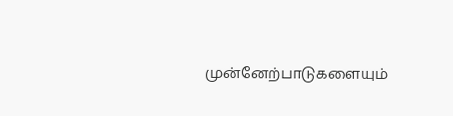முன்னேற்பாடுகளையும்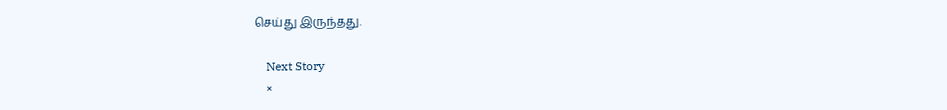செய்து இருந்தது.

    Next Story
    ×